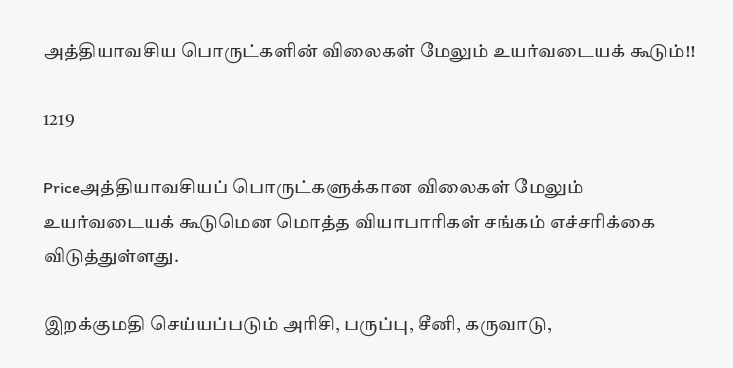அத்தியாவசிய பொருட்களின் விலைகள் மேலும் உயர்வடையக் கூடும்!!

1219

Priceஅத்தியாவசியப் பொருட்களுக்கான விலைகள் மேலும் உயர்வடையக் கூடுமென மொத்த வியாபாரிகள் சங்கம் எச்சரிக்கை விடுத்துள்ளது.

இறக்குமதி செய்யப்படும் அரிசி, பருப்பு, சீனி, கருவாடு,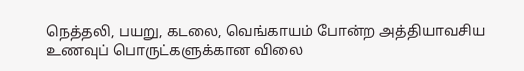நெத்தலி, பயறு, கடலை, வெங்காயம் போன்ற அத்தியாவசிய உணவுப் பொருட்களுக்கான விலை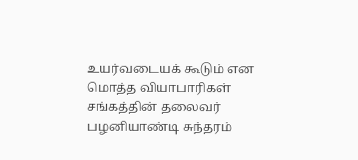உயர்வடையக் கூடும் என மொத்த வியாபாரிகள் சங்கத்தின் தலைவர் பழனியாண்டி சுந்தரம்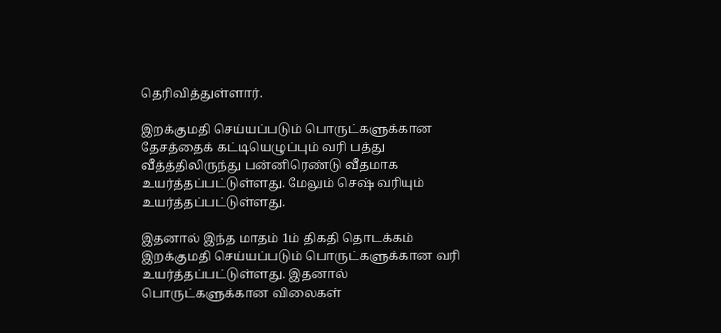தெரிவித்துள்ளார்.

இறக்குமதி செய்யப்படும் பொருட்களுக்கான தேசத்தைக் கட்டியெழுப்பும் வரி பத்து வீத்த்திலிருந்து பன்னிரெண்டு வீதமாக உயர்த்தப்பட்டுள்ளது. மேலும் செஷ் வரியும் உயர்த்தப்பட்டுள்ளது.

இதனால் இந்த மாதம் 1ம் திகதி தொடக்கம் இறக்குமதி செய்யப்படும் பொருட்களுக்கான வரி உயர்த்தப்பட்டுள்ளது. இதனால் பொருட்களுக்கான விலைகள்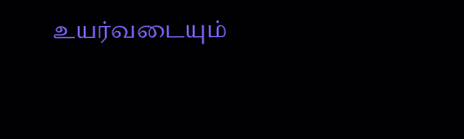உயர்வடையும்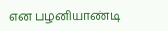என பழனியாண்டி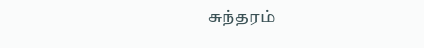சுந்தரம்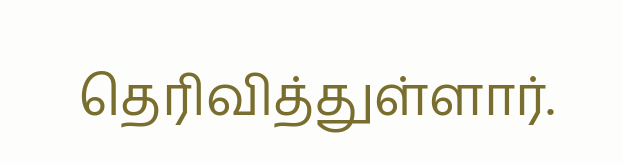தெரிவித்துள்ளார்.